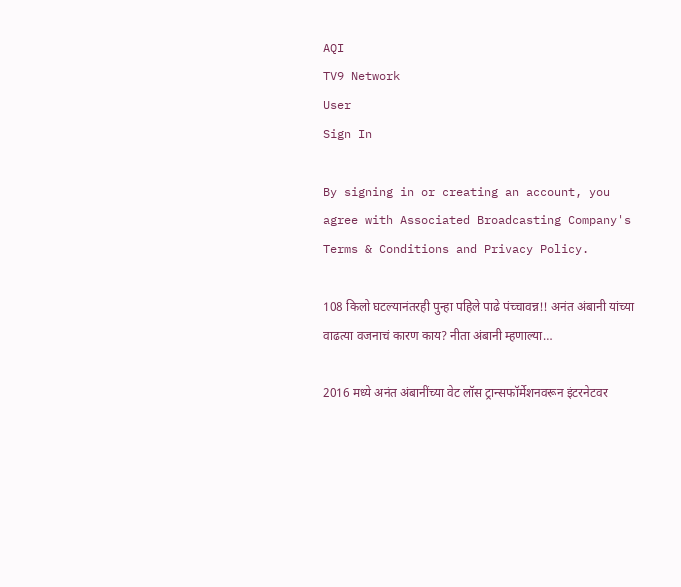AQI
TV9 Network
User
Sign In

By signing in or creating an account, you agree with Associated Broadcasting Company's Terms & Conditions and Privacy Policy.

108 किलो घटल्यानंतरही पुन्हा पहिले पाढे पंच्चावन्न!! अनंत अंबानी यांच्या वाढत्या वजनाचं कारण काय? नीता अंबानी म्हणाल्या…

2016 मध्ये अनंत अंबानींच्या वेट लॉस ट्रान्सफॉर्मेशनवरून इंटरनेटवर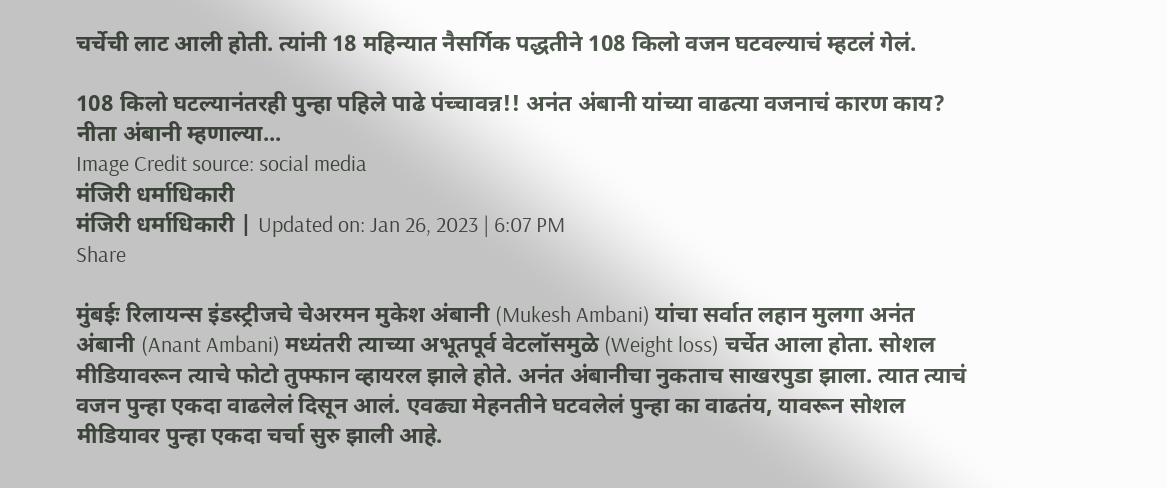चर्चेची लाट आली होती. त्यांनी 18 महिन्यात नैसर्गिक पद्धतीने 108 किलो वजन घटवल्याचं म्हटलं गेलं.

108 किलो घटल्यानंतरही पुन्हा पहिले पाढे पंच्चावन्न!! अनंत अंबानी यांच्या वाढत्या वजनाचं कारण काय? नीता अंबानी म्हणाल्या...
Image Credit source: social media
मंजिरी धर्माधिकारी
मंजिरी धर्माधिकारी | Updated on: Jan 26, 2023 | 6:07 PM
Share

मुंबईः रिलायन्स इंडस्ट्रीजचे चेअरमन मुकेश अंबानी (Mukesh Ambani) यांचा सर्वात लहान मुलगा अनंत अंबानी (Anant Ambani) मध्यंतरी त्याच्या अभूतपूर्व वेटलॉसमुळे (Weight loss) चर्चेत आला होता. सोशल मीडियावरून त्याचे फोटो तुफ्फान व्हायरल झाले होते. अनंत अंबानीचा नुकताच साखरपुडा झाला. त्यात त्याचं वजन पुन्हा एकदा वाढलेलं दिसून आलं. एवढ्या मेहनतीने घटवलेलं पुन्हा का वाढतंय, यावरून सोशल मीडियावर पुन्हा एकदा चर्चा सुरु झाली आहे.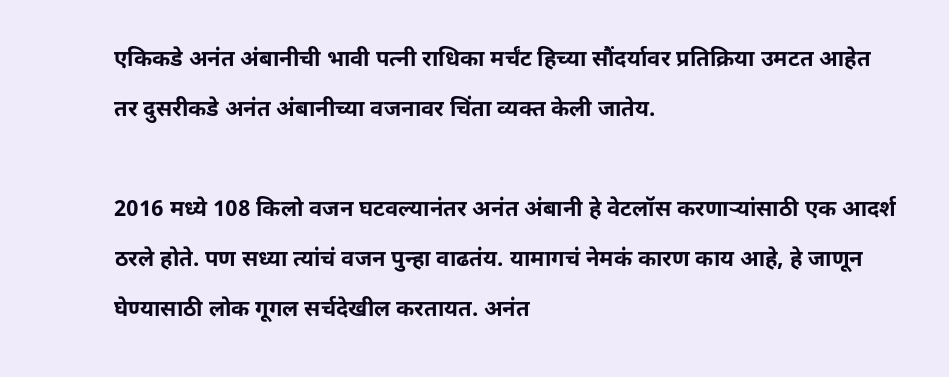एकिकडे अनंत अंबानीची भावी पत्नी राधिका मर्चंट हिच्या सौंदर्यावर प्रतिक्रिया उमटत आहेत तर दुसरीकडे अनंत अंबानीच्या वजनावर चिंता व्यक्त केली जातेय.

2016 मध्ये 108 किलो वजन घटवल्यानंतर अनंत अंबानी हे वेटलॉस करणाऱ्यांसाठी एक आदर्श ठरले होते. पण सध्या त्यांचं वजन पुन्हा वाढतंय. यामागचं नेमकं कारण काय आहे, हे जाणून घेण्यासाठी लोक गूगल सर्चदेखील करतायत. अनंत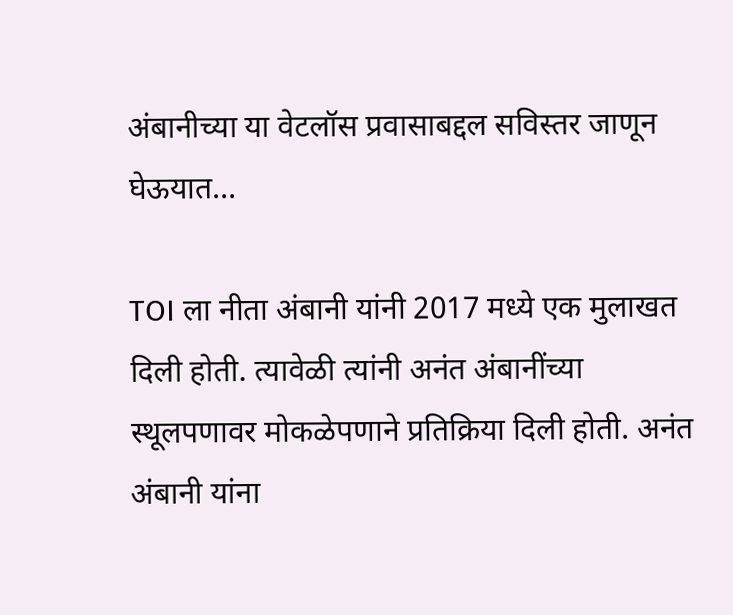अंबानीच्या या वेटलॉस प्रवासाबद्दल सविस्तर जाणून घेऊयात…

TOI ला नीता अंबानी यांनी 2017 मध्ये एक मुलाखत दिली होती. त्यावेळी त्यांनी अनंत अंबानींच्या स्थूलपणावर मोकळेपणाने प्रतिक्रिया दिली होती. अनंत अंबानी यांना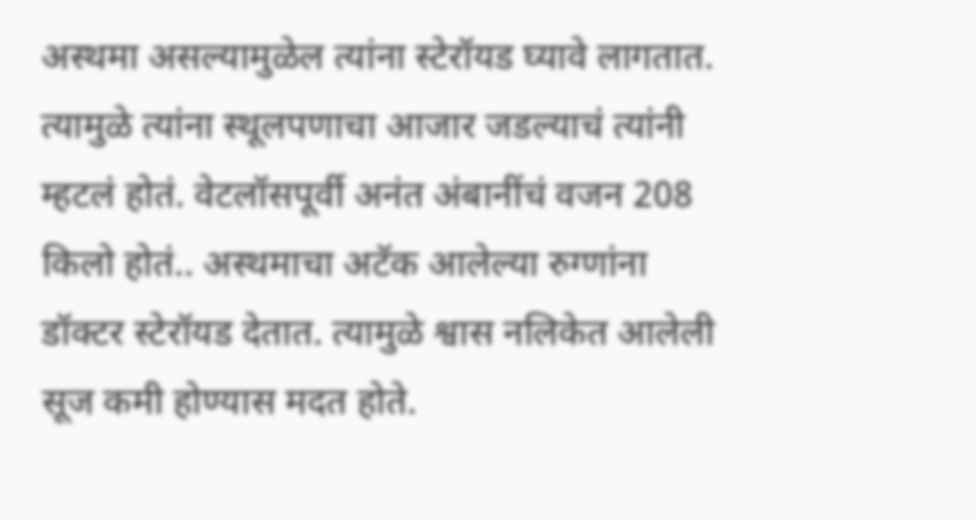अस्थमा असल्यामुळेल त्यांना स्टेरॉयड घ्यावे लागतात. त्यामुळे त्यांना स्थूलपणाचा आजार जडल्याचं त्यांनी म्हटलं होतं. वेटलॉसपूर्वी अनंत अंबानींचं वजन 208 किलो होतं.. अस्थमाचा अटॅक आलेल्या रुग्णांना डॉक्टर स्टेरॉयड देतात. त्यामुळे श्वास नलिकेत आलेली सूज कमी होण्यास मदत होते.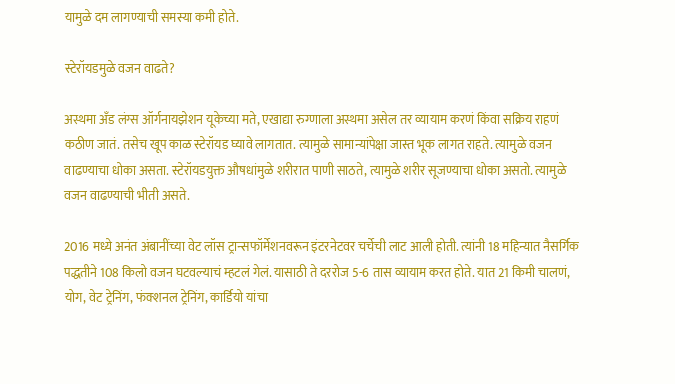यामुळे दम लागण्याची समस्या कमी होते.

स्टेरॉयडमुळे वजन वाढते?

अस्थमा अँड लंग्स ऑर्गनायझेशन यूकेच्या मते, एखाद्या रुग्णाला अस्थमा असेल तर व्यायाम करणं किंवा सक्रिय राहणं कठीण जातं. तसेच खूप काळ स्टेरॉयड घ्यावे लागतात. त्यामुळे सामान्यांपेक्षा जास्त भूक लागत राहते. त्यामुळे वजन वाढण्याचा धोका असता. स्टेरॉयडयुक्त औषधांमुळे शरीरात पाणी साठते, त्यामुळे शरीर सूजण्याचा धोका असतो. त्यामुळे वजन वाढण्याची भीती असते.

2016 मध्ये अनंत अंबानींच्या वेट लॉस ट्रान्सफॉर्मेशनवरून इंटरनेटवर चर्चेची लाट आली होती. त्यांनी 18 महिन्यात नैसर्गिक पद्धतीने 108 किलो वजन घटवल्याचं म्हटलं गेलं. यासाठी ते दररोज 5-6 तास व्यायाम करत होते. यात 21 किमी चालणं, योग, वेट ट्रेनिंग, फंक्शनल ट्रेनिंग, कार्डियो यांचा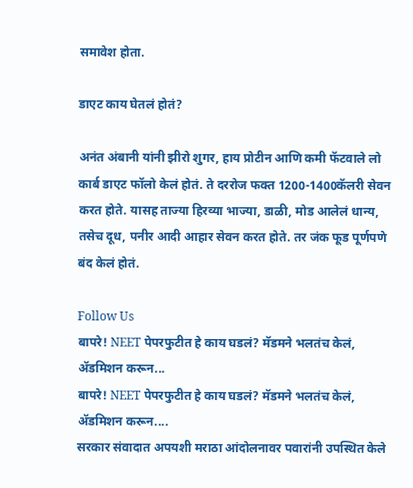समावेश होता.

डाएट काय घेतलं होतं?

अनंत अंबानी यांनी झीरो शुगर, हाय प्रोटीन आणि कमी फॅटवाले लो कार्ब डाएट फॉलो केलं होतं. ते दररोज फक्त 1200-1400कॅलरी सेवन करत होते. यासह ताज्या हिरव्या भाज्या, डाळी, मोड आलेलं धान्य, तसेच दूध, पनीर आदी आहार सेवन करत होते. तर जंक फूड पूर्णपणे बंद केलं होतं.

Follow Us
बापरे! NEET पेपरफुटीत हे काय घडलं? मॅडमने भलतंच केलं, ॲडमिशन करून...
बापरे! NEET पेपरफुटीत हे काय घडलं? मॅडमने भलतंच केलं, ॲडमिशन करून....
सरकार संवादात अपयशी मराठा आंदोलनावर पवारांनी उपस्थित केले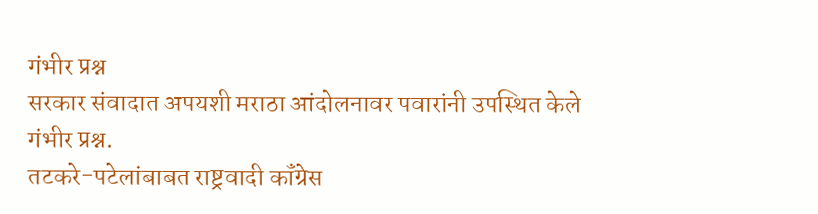गंभीर प्रश्न
सरकार संवादात अपयशी मराठा आंदोलनावर पवारांनी उपस्थित केले गंभीर प्रश्न.
तटकरे-पटेलांबाबत राष्ट्रवादी कॉंग्रेस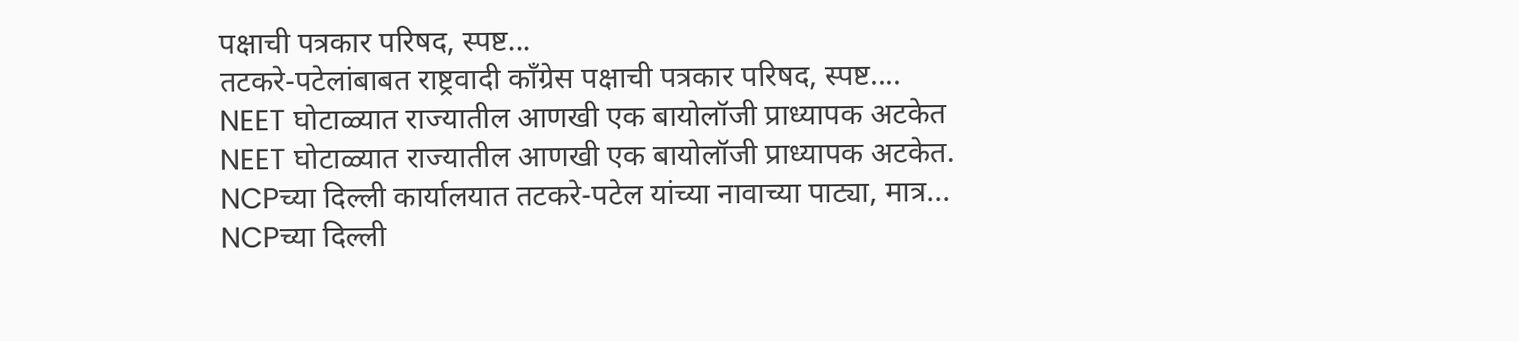पक्षाची पत्रकार परिषद, स्पष्ट...
तटकरे-पटेलांबाबत राष्ट्रवादी कॉंग्रेस पक्षाची पत्रकार परिषद, स्पष्ट....
NEET घोटाळ्यात राज्यातील आणखी एक बायोलॉजी प्राध्यापक अटकेत
NEET घोटाळ्यात राज्यातील आणखी एक बायोलॉजी प्राध्यापक अटकेत.
NCPच्या दिल्ली कार्यालयात तटकरे-पटेल यांच्या नावाच्या पाट्या, मात्र...
NCPच्या दिल्ली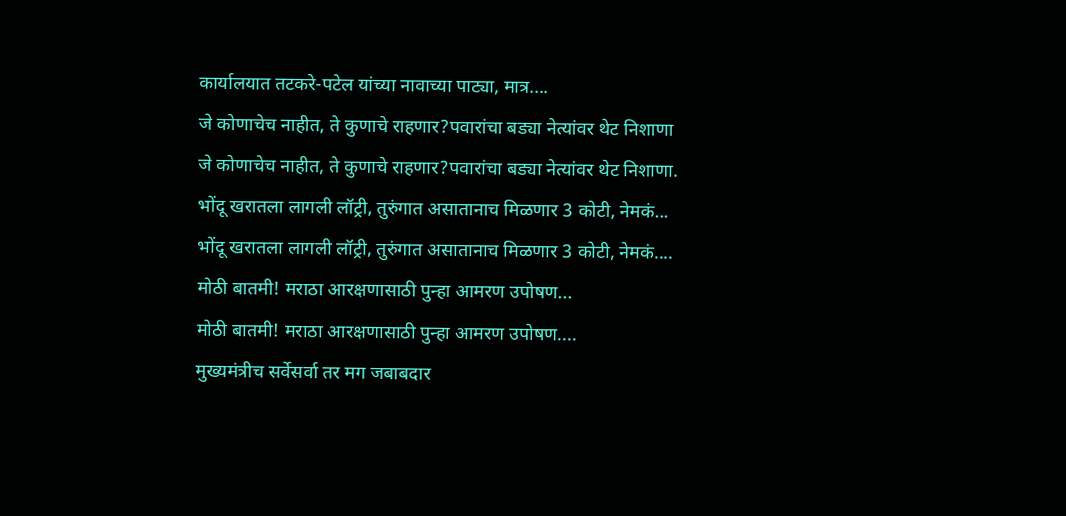कार्यालयात तटकरे-पटेल यांच्या नावाच्या पाट्या, मात्र....
जे कोणाचेच नाहीत, ते कुणाचे राहणार?पवारांचा बड्या नेत्यांवर थेट निशाणा
जे कोणाचेच नाहीत, ते कुणाचे राहणार?पवारांचा बड्या नेत्यांवर थेट निशाणा.
भोंदू खरातला लागली लॉट्री, तुरुंगात असातानाच मिळणार 3 कोटी, नेमकं...
भोंदू खरातला लागली लॉट्री, तुरुंगात असातानाच मिळणार 3 कोटी, नेमकं....
मोठी बातमी! मराठा आरक्षणासाठी पुन्हा आमरण उपोषण...
मोठी बातमी! मराठा आरक्षणासाठी पुन्हा आमरण उपोषण....
मुख्यमंत्रीच सर्वेसर्वा तर मग जबाबदार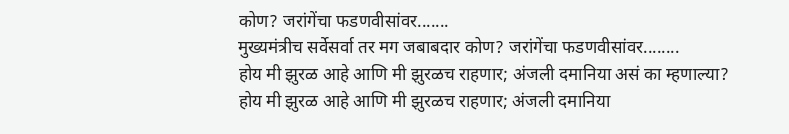कोण? जरांगेंचा फडणवीसांवर.......
मुख्यमंत्रीच सर्वेसर्वा तर मग जबाबदार कोण? जरांगेंचा फडणवीसांवर........
होय मी झुरळ आहे आणि मी झुरळच राहणार; अंजली दमानिया असं का म्हणाल्या?
होय मी झुरळ आहे आणि मी झुरळच राहणार; अंजली दमानिया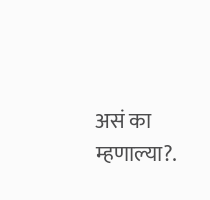असं का म्हणाल्या?.